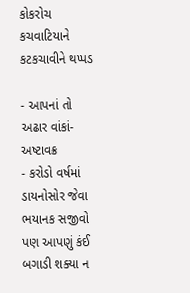કોકરોચ કચવાટિયાને કટકચાવીને થપ્પડ

- આપનાં તો અઢાર વાંકાં-અષ્ટાવક્ર
- કરોડો વર્ષમાં ડાયનોસોર જેવા ભયાનક સજીવો પણ આપણું કંઈ બગાડી શક્યા ન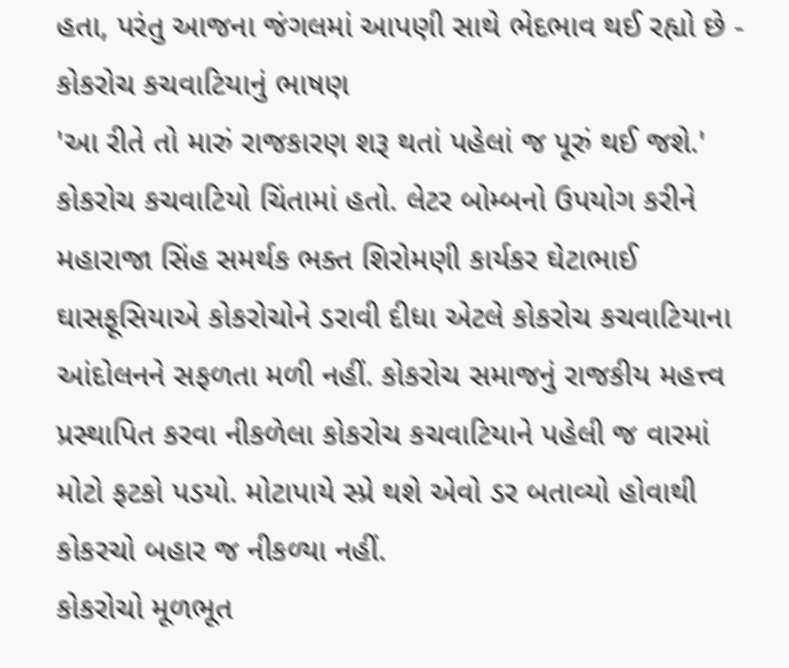હતા, પરંતુ આજના જંગલમાં આપણી સાથે ભેદભાવ થઈ રહ્યો છે - કોકરોચ કચવાટિયાનું ભાષણ
'આ રીતે તો મારું રાજકારણ શરૂ થતાં પહેલાં જ પૂરું થઈ જશે.' કોકરોચ કચવાટિયો ચિંતામાં હતો. લેટર બોમ્બનો ઉપયોગ કરીને મહારાજા સિંહ સમર્થક ભક્ત શિરોમણી કાર્યકર ઘેટાભાઈ ઘાસફૂસિયાએ કોકરોચોને ડરાવી દીધા એટલે કોકરોચ કચવાટિયાના આંદોલનને સફળતા મળી નહીં. કોકરોચ સમાજનું રાજકીય મહત્ત્વ પ્રસ્થાપિત કરવા નીકળેલા કોકરોચ કચવાટિયાને પહેલી જ વારમાં મોટો ફટકો પડયો. મોટાપાયે સ્પ્રે થશે એવો ડર બતાવ્યો હોવાથી કોકરચો બહાર જ નીકળ્યા નહીં.
કોકરોચો મૂળભૂત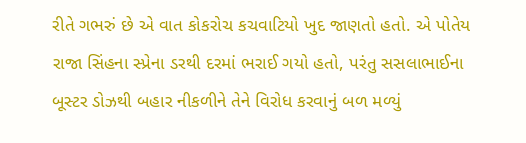રીતે ગભરું છે એ વાત કોકરોચ કચવાટિયો ખુદ જાણતો હતો. એ પોતેય રાજા સિંહના સ્પ્રેના ડરથી દરમાં ભરાઈ ગયો હતો, પરંતુ સસલાભાઈના બૂસ્ટર ડોઝથી બહાર નીકળીને તેને વિરોધ કરવાનું બળ મળ્યું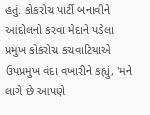હતું. કોકરોચ પાર્ટી બનાવીને આંદોલનો કરવા મેદાને પડેલા પ્રમુખ કોકરોચ કચવાટિયાએ ઉપપ્રમુખ વંદા વખારીને કહ્યું, 'મને લાગે છે આપણે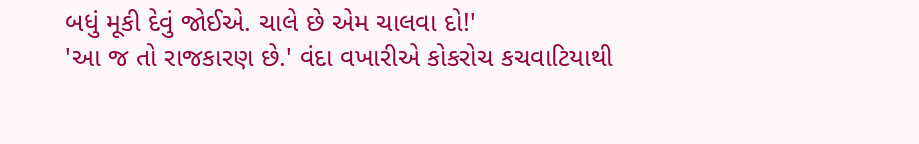બધું મૂકી દેવું જોઈએ. ચાલે છે એમ ચાલવા દો!'
'આ જ તો રાજકારણ છે.' વંદા વખારીએ કોકરોચ કચવાટિયાથી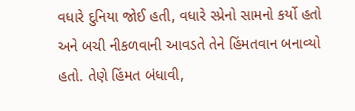વધારે દુનિયા જોઈ હતી, વધારે સ્પ્રેનો સામનો કર્યો હતો અને બચી નીકળવાની આવડતે તેને હિંમતવાન બનાવ્યો હતો. તેણે હિંમત બંધાવી,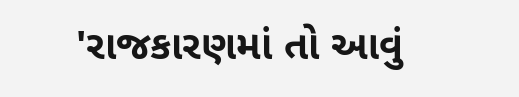'રાજકારણમાં તો આવું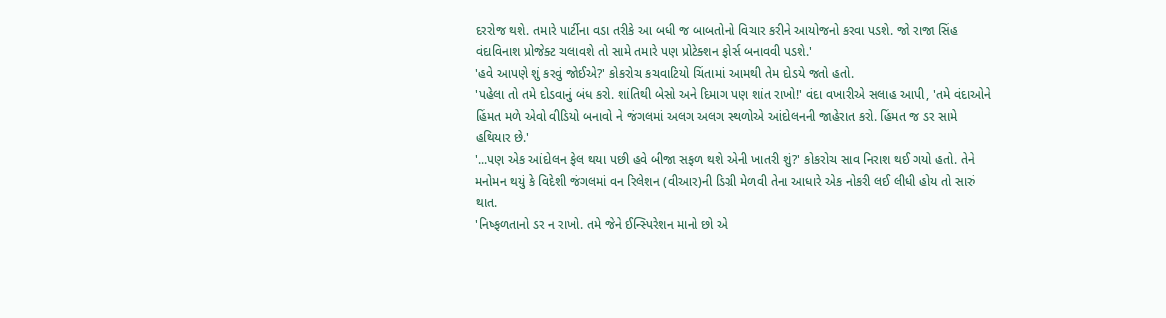દરરોજ થશે. તમારે પાર્ટીના વડા તરીકે આ બધી જ બાબતોનો વિચાર કરીને આયોજનો કરવા પડશે. જો રાજા સિંહ વંદાવિનાશ પ્રોજેક્ટ ચલાવશે તો સામે તમારે પણ પ્રોટેક્શન ફોર્સ બનાવવી પડશે.'
'હવે આપણે શું કરવું જોઈએ?' કોકરોચ કચવાટિયો ચિંતામાં આમથી તેમ દોડયે જતો હતો.
'પહેલા તો તમે દોડવાનું બંધ કરો. શાંતિથી બેસો અને દિમાગ પણ શાંત રાખો!' વંદા વખારીએ સલાહ આપી, 'તમે વંદાઓને હિંમત મળે એવો વીડિયો બનાવો ને જંગલમાં અલગ અલગ સ્થળોએ આંદોલનની જાહેરાત કરો. હિંમત જ ડર સામે હથિયાર છે.'
'...પણ એક આંદોલન ફેલ થયા પછી હવે બીજા સફળ થશે એની ખાતરી શું?' કોકરોચ સાવ નિરાશ થઈ ગયો હતો. તેને મનોમન થયું કે વિદેશી જંગલમાં વન રિલેશન (વીઆર)ની ડિગ્રી મેળવી તેના આધારે એક નોકરી લઈ લીધી હોય તો સારું થાત.
'નિષ્ફળતાનો ડર ન રાખો. તમે જેને ઈન્સ્પિરેશન માનો છો એ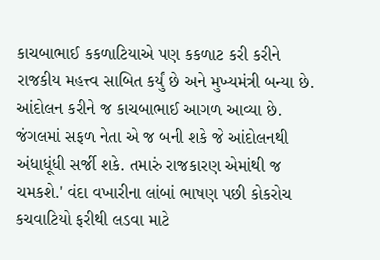કાચબાભાઈ કકળાટિયાએ પણ કકળાટ કરી કરીને રાજકીય મહત્ત્વ સાબિત કર્યું છે અને મુખ્યમંત્રી બન્યા છે. આંદોલન કરીને જ કાચબાભાઈ આગળ આવ્યા છે. જંગલમાં સફળ નેતા એ જ બની શકે જે આંદોલનથી અંધાધૂંધી સર્જી શકે. તમારું રાજકારણ એમાંથી જ ચમકશે.' વંદા વખારીના લાંબાં ભાષણ પછી કોકરોચ કચવાટિયો ફરીથી લડવા માટે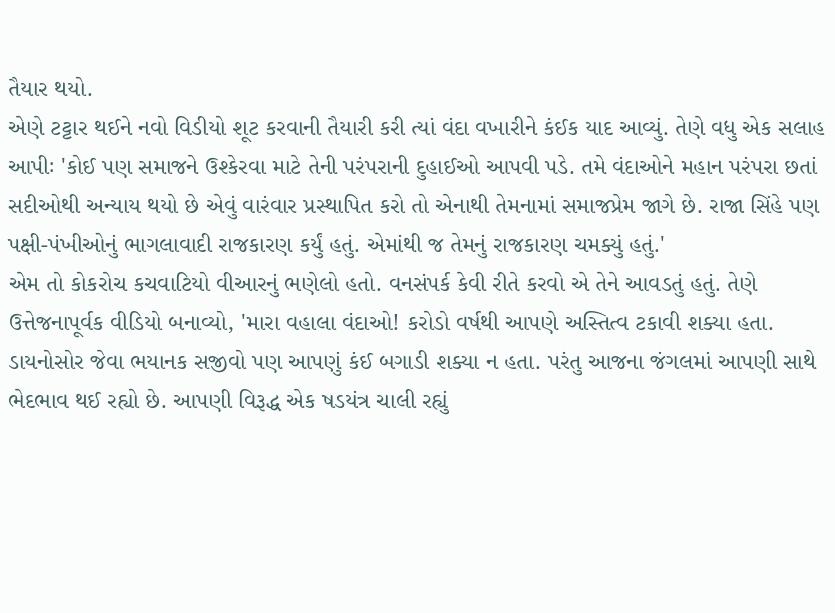તૈયાર થયો.
એણે ટટ્ટાર થઈને નવો વિડીયો શૂટ કરવાની તૈયારી કરી ત્યાં વંદા વખારીને કંઈક યાદ આવ્યું. તેણે વધુ એક સલાહ આપીઃ 'કોઈ પણ સમાજને ઉશ્કેરવા માટે તેની પરંપરાની દુહાઈઓ આપવી પડે. તમે વંદાઓને મહાન પરંપરા છતાં સદીઓથી અન્યાય થયો છે એવું વારંવાર પ્રસ્થાપિત કરો તો એનાથી તેમનામાં સમાજપ્રેમ જાગે છે. રાજા સિંહે પણ પક્ષી-પંખીઓનું ભાગલાવાદી રાજકારણ કર્યું હતું. એમાંથી જ તેમનું રાજકારણ ચમક્યું હતું.'
એમ તો કોકરોચ કચવાટિયો વીઆરનું ભણેલો હતો. વનસંપર્ક કેવી રીતે કરવો એ તેને આવડતું હતું. તેણે ઉત્તેજનાપૂર્વક વીડિયો બનાવ્યો, 'મારા વહાલા વંદાઓ! કરોડો વર્ષથી આપણે અસ્તિત્વ ટકાવી શક્યા હતા. ડાયનોસોર જેવા ભયાનક સજીવો પણ આપણું કંઈ બગાડી શક્યા ન હતા. પરંતુ આજના જંગલમાં આપણી સાથે ભેદભાવ થઈ રહ્યો છે. આપણી વિરૂદ્ધ એક ષડયંત્ર ચાલી રહ્યું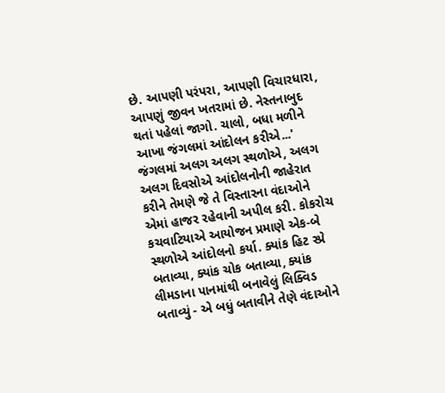છે. આપણી પરંપરા, આપણી વિચારધારા, આપણું જીવન ખતરામાં છે. નેસ્તનાબુદ થતાં પહેલાં જાગો. ચાલો, બધા મળીને આખા જંગલમાં આંદોલન કરીએ...'
જંગલમાં અલગ અલગ સ્થળોએ, અલગ અલગ દિવસોએ આંદોલનોની જાહેરાત કરીને તેમણે જે તે વિસ્તારના વંદાઓને એમાં હાજર રહેવાની અપીલ કરી. કોકરોચ કચવાટિયાએ આયોજન પ્રમાણે એક-બે સ્થળોએ આંદોલનો કર્યા. ક્યાંક હિટ સ્પ્રે બતાવ્યા, ક્યાંક ચોક બતાવ્યા, ક્યાંક લીમડાના પાનમાંથી બનાવેલું લિક્વિડ બતાવ્યું - એ બધું બતાવીને તેણે વંદાઓને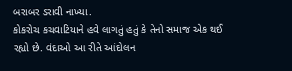બરાબર ડરાવી નાખ્યા.
કોકરોચ કચવાટિયાને હવે લાગતું હતું કે તેનો સમાજ એક થઈ રહ્યો છે. વંદાઓ આ રીતે આંદોલન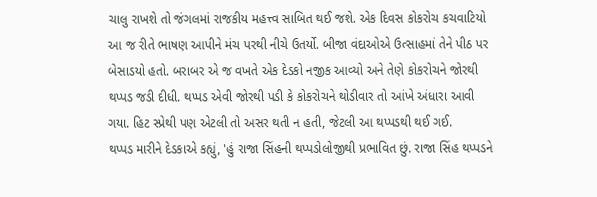ચાલુ રાખશે તો જંગલમાં રાજકીય મહત્ત્વ સાબિત થઈ જશે. એક દિવસ કોકરોચ કચવાટિયો આ જ રીતે ભાષણ આપીને મંચ પરથી નીચે ઉતર્યો. બીજા વંદાઓએ ઉત્સાહમાં તેને પીઠ પર બેસાડયો હતો. બરાબર એ જ વખતે એક દેડકો નજીક આવ્યો અને તેણે કોકરોચને જોરથી થપ્પડ જડી દીધી. થપ્પડ એવી જોરથી પડી કે કોકરોચને થોડીવાર તો આંખે અંધારા આવી ગયા. હિટ સ્પ્રેથી પણ એટલી તો અસર થતી ન હતી, જેટલી આ થપ્પડથી થઈ ગઈ.
થપ્પડ મારીને દેડકાએ કહ્યું, 'હું રાજા સિંહની થપ્પડોલોજીથી પ્રભાવિત છું. રાજા સિંહ થપ્પડને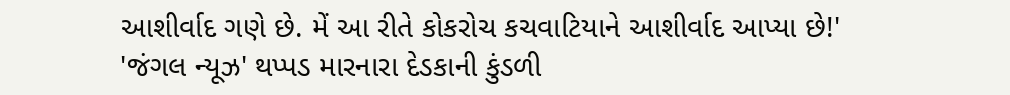આશીર્વાદ ગણે છે. મેં આ રીતે કોકરોચ કચવાટિયાને આશીર્વાદ આપ્યા છે!'
'જંગલ ન્યૂઝ' થપ્પડ મારનારા દેડકાની કુંડળી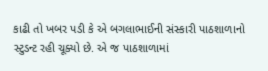કાઢી તો ખબર પડી કે એ બગલાભાઈની સંસ્કારી પાઠશાળાનો સ્ટુડન્ટ રહી ચૂક્યો છે. એ જ પાઠશાળામાં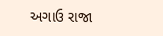અગાઉ રાજા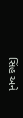સિંહ અને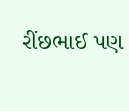રીંછભાઈ પણ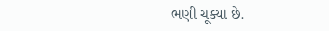ભણી ચૂક્યા છે.